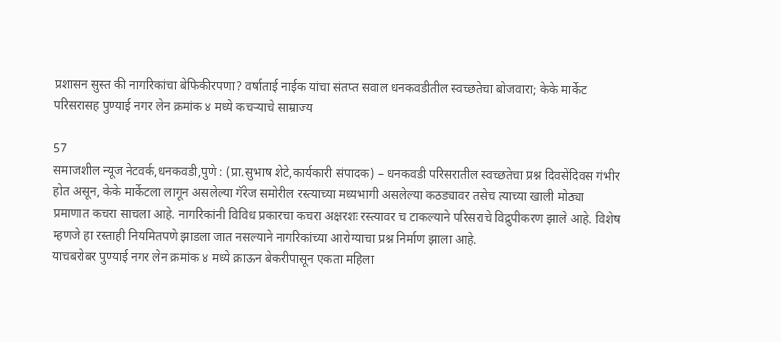प्रशासन सुस्त की नागरिकांचा बेफिकीरपणा? वर्षाताई नाईक यांचा संतप्त सवाल धनकवडीतील स्वच्छतेचा बोजवारा; केके मार्केट परिसरासह पुण्याई नगर लेन क्रमांक ४ मध्ये कचऱ्याचे साम्राज्य

57
समाजशील न्यूज नेटवर्क,धनकवडी,पुणे : (प्रा.सुभाष शेटे,कार्यकारी संपादक) – धनकवडी परिसरातील स्वच्छतेचा प्रश्न दिवसेंदिवस गंभीर होत असून, केके मार्केटला लागून असलेल्या गॅरेज समोरील रस्त्याच्या मध्यभागी असलेल्या कठड्यावर तसेच त्याच्या खाली मोठ्या प्रमाणात कचरा साचला आहे. नागरिकांनी विविध प्रकारचा कचरा अक्षरशः रस्त्यावर च टाकल्याने परिसराचे विद्रुपीकरण झाले आहे. विशेष म्हणजे हा रस्ताही नियमितपणे झाडला जात नसल्याने नागरिकांच्या आरोग्याचा प्रश्न निर्माण झाला आहे.
याचबरोबर पुण्याई नगर लेन क्रमांक ४ मध्ये क्राऊन बेकरीपासून एकता महिला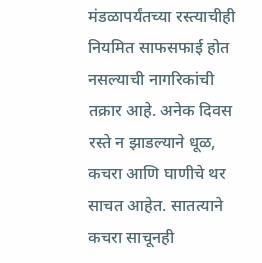मंडळापर्यंतच्या रस्त्याचीही नियमित साफसफाई होत नसल्याची नागरिकांची तक्रार आहे. अनेक दिवस रस्ते न झाडल्याने धूळ, कचरा आणि घाणीचे थर साचत आहेत. सातत्याने कचरा साचूनही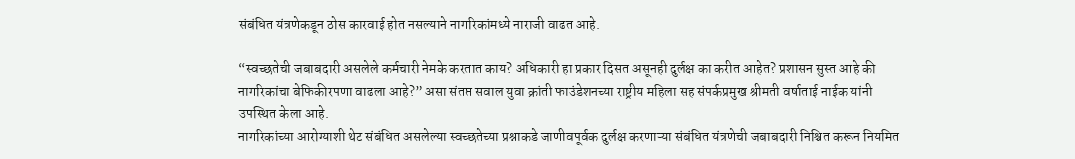संबंधित यंत्रणेकडून ठोस कारवाई होत नसल्याने नागरिकांमध्ये नाराजी वाढत आहे.

“स्वच्छतेची जबाबदारी असलेले कर्मचारी नेमके करतात काय? अधिकारी हा प्रकार दिसत असूनही दुर्लक्ष का करीत आहेत? प्रशासन सुस्त आहे की नागरिकांचा बेफिकीरपणा वाढला आहे?” असा संतप्त सवाल युवा क्रांती फाउंडेशनच्या राष्ट्रीय महिला सह संपर्कप्रमुख श्रीमती वर्षाताई नाईक यांनी उपस्थित केला आहे.
नागरिकांच्या आरोग्याशी थेट संबंधित असलेल्या स्वच्छतेच्या प्रश्नाकडे जाणीवपूर्वक दुर्लक्ष करणाऱ्या संबंधित यंत्रणेची जबाबदारी निश्चित करून नियमित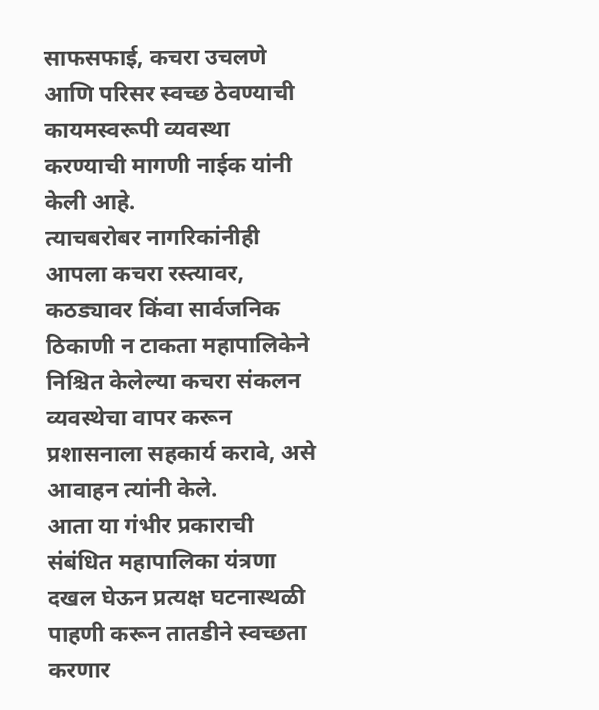साफसफाई, कचरा उचलणे आणि परिसर स्वच्छ ठेवण्याची कायमस्वरूपी व्यवस्था करण्याची मागणी नाईक यांनी केली आहे.
त्याचबरोबर नागरिकांनीही आपला कचरा रस्त्यावर, कठड्यावर किंवा सार्वजनिक ठिकाणी न टाकता महापालिकेने निश्चित केलेल्या कचरा संकलन व्यवस्थेचा वापर करून प्रशासनाला सहकार्य करावे, असे आवाहन त्यांनी केले.
आता या गंभीर प्रकाराची संबंधित महापालिका यंत्रणा दखल घेऊन प्रत्यक्ष घटनास्थळी पाहणी करून तातडीने स्वच्छता करणार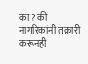का? की नागरिकांनी तक्रारी करूनही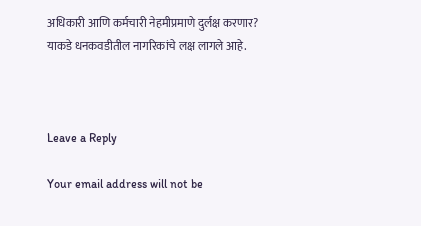अधिकारी आणि कर्मचारी नेहमीप्रमाणे दुर्लक्ष करणार? याकडे धनकवडीतील नागरिकांचे लक्ष लागले आहे.



Leave a Reply

Your email address will not be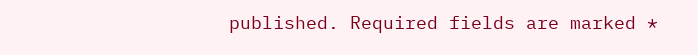published. Required fields are marked *